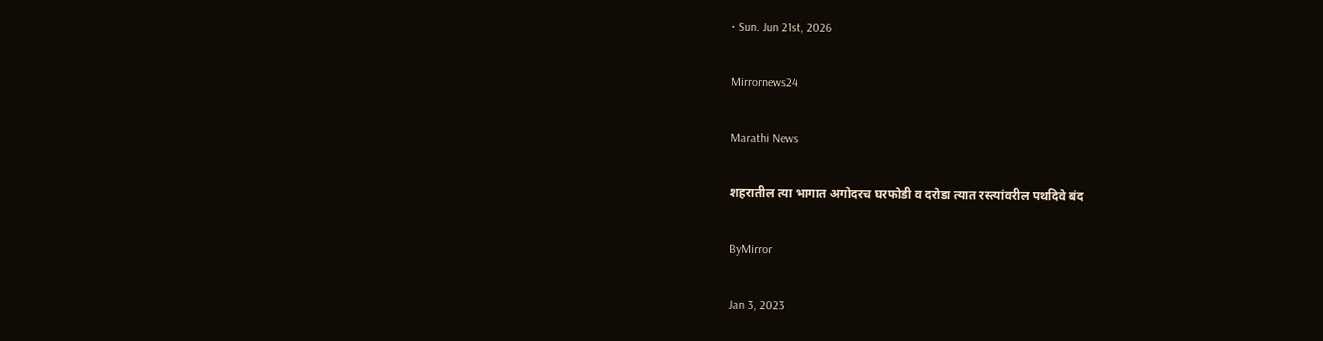• Sun. Jun 21st, 2026

Mirrornews24

Marathi News

शहरातील त्या भागात अगोदरच घरफोडी व दरोडा त्यात रस्त्यांवरील पथदिवे बंद

ByMirror

Jan 3, 2023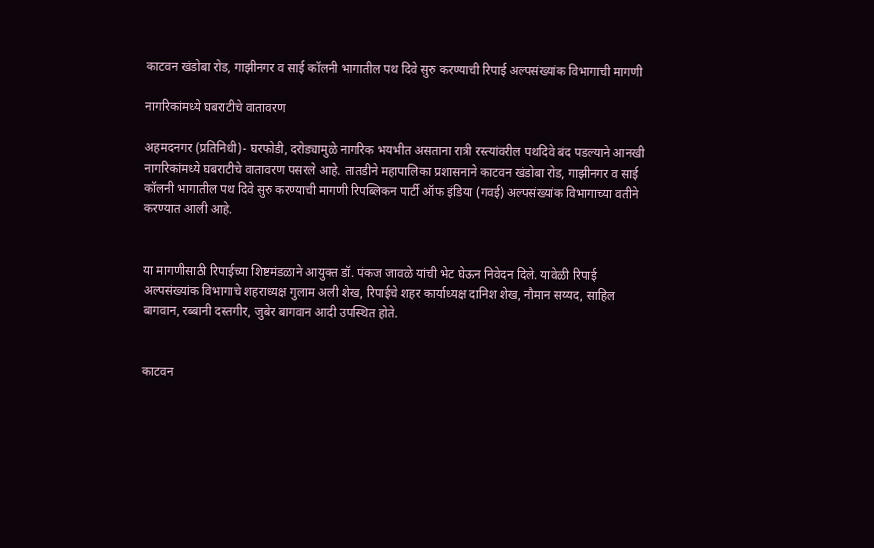काटवन खंडोबा रोड, गाझीनगर व साई कॉलनी भागातील पथ दिवे सुरु करण्याची रिपाई अल्पसंख्यांक विभागाची मागणी

नागरिकांमध्ये घबराटीचे वातावरण

अहमदनगर (प्रतिनिधी)- घरफोडी, दरोड्यामुळे नागरिक भयभीत असताना रात्री रस्त्यांवरील पथदिवे बंद पडल्याने आनखी नागरिकांमध्ये घबराटीचे वातावरण पसरले आहे. तातडीने महापालिका प्रशासनाने काटवन खंडोबा रोड, गाझीनगर व साई कॉलनी भागातील पथ दिवे सुरु करण्याची मागणी रिपब्लिकन पार्टी ऑफ इंडिया (गवई) अल्पसंख्यांक विभागाच्या वतीने करण्यात आली आहे.


या मागणीसाठी रिपाईच्या शिष्टमंडळाने आयुक्त डॉ. पंकज जावळे यांची भेट घेऊन निवेदन दिले. यावेळी रिपाई अल्पसंख्यांक विभागाचे शहराध्यक्ष गुलाम अली शेख, रिपाईचे शहर कार्याध्यक्ष दानिश शेख, नौमान सय्यद, साहिल बागवान, रब्बानी दस्तगीर, जुबेर बागवान आदी उपस्थित होते.


काटवन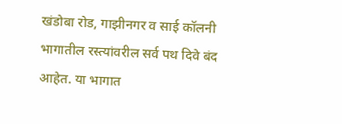खंडोबा रोड, गाझीनगर व साई कॉलनी भागातील रस्त्यांवरील सर्व पथ दिवे बंद आहेत. या भागात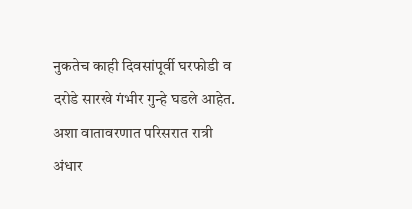नुकतेच काही दिवसांपूर्वी घरफोडी व दरोडे सारखे गंभीर गुन्हे घडले आहेत. अशा वातावरणात परिसरात रात्री अंधार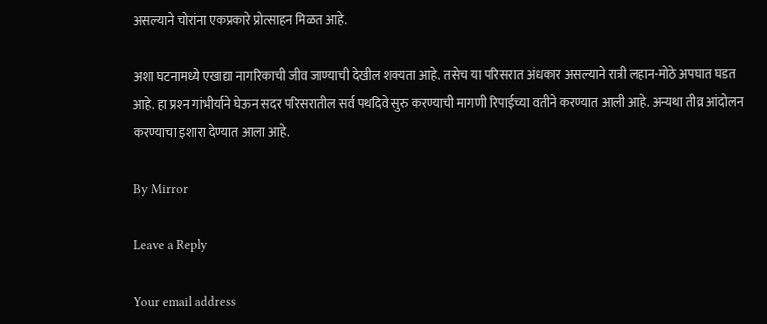असल्याने चोरांना एकप्रकारे प्रोत्साहन मिळत आहे.

अशा घटनामध्ये एखाद्या नागरिकाची जीव जाण्याची देखील शक्यता आहे. तसेच या परिसरात अंधकार असल्याने रात्री लहान-मोठे अपघात घडत आहे. हा प्रश्‍न गांभीर्याने घेऊन सदर परिसरातील सर्व पथदिवे सुरु करण्याची मागणी रिपाईच्या वतीने करण्यात आली आहे. अन्यथा तीव्र आंदोलन करण्याचा इशारा देण्यात आला आहे.

By Mirror

Leave a Reply

Your email address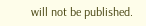will not be published.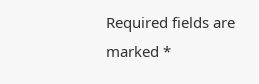Required fields are marked *